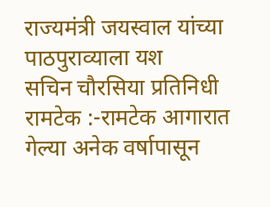राज्यमंत्री जयस्वाल यांच्या पाठपुराव्याला यश
सचिन चौरसिया प्रतिनिधी
रामटेक :-रामटेक आगारात गेल्या अनेक वर्षापासून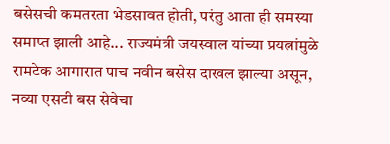बसेसची कमतरता भेडसावत होती, परंतु आता ही समस्या समाप्त झाली आहे... राज्यमंत्री जयस्वाल यांच्या प्रयत्नांमुळे रामटेक आगारात पाच नवीन बसेस दाखल झाल्या असून, नव्या एसटी बस सेवेचा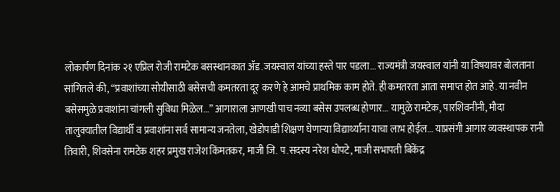लोकार्पण दिनांक २१ एप्रिल रोजी रामटेक बसस्थानकात ॲड.जयस्वाल यांच्या हस्ते पार पडला... राज्यमंत्री जयस्वाल यांनी या विषयावर बोलताना सांगितले की, “प्रवाशांच्या सोयीसाठी बसेसची कमतरता दूर करणे हे आमचे प्राथमिक काम होते. ही कमतरता आता समाप्त होत आहे. या नवीन बसेसमुळे प्रवाशांना चांगली सुविधा मिळेल...” आगाराला आणखी पाच नव्या बसेस उपलब्ध होणार... यामुळे रामटेक, पारशिवनीनी, मौदा तालुक्यातील विद्यार्थी व प्रवाशांना सर्व सामान्य जनतेला, खेडोपाडी शिक्षण घेणाऱ्या विद्यार्थ्यांना याचा लाभ होईल... याप्रसंगी आगार व्यवस्थापक रानी तिवारी, शिवसेना रामटेक शहर प्रमुख राजेश किंमतकर, माजी जि. प.सदस्य नरेश धोपटे, माजी सभापती बिकेंद्र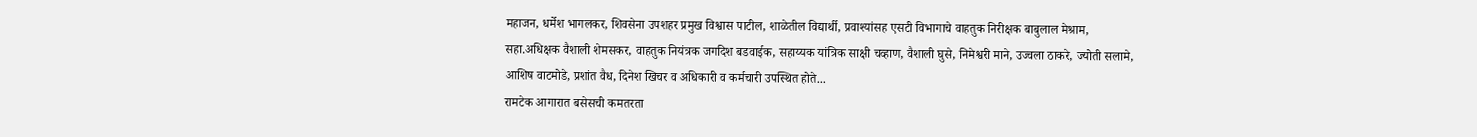महाजन, धर्मेश भागलकर, शिवसेना उपशहर प्रमुख विश्वास पाटील, शाळेतील विद्यार्थी, प्रवाश्यांसह एसटी विभागाचे वाहतुक निरीक्षक बाबुलाल मेश्राम, सहा.अधिक्षक वैशाली शेमसकर, वाहतुक नियंत्रक जगदिश बडवाईक, सहाय्यक यांत्रिक साक्षी चव्हाण, वैशाली घुसे, निमेश्वरी माने, उज्वला ठाकरे, ज्योती सलामे, आशिष वाटमोडे, प्रशांत वैध, दिनेश खिचर व अधिकारी व कर्मचारी उपस्थित होते...
रामटेक आगारात बसेसची कमतरता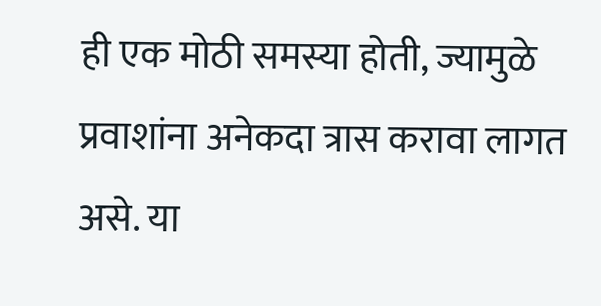ही एक मोठी समस्या होती, ज्यामुळे प्रवाशांना अनेकदा त्रास करावा लागत असे. या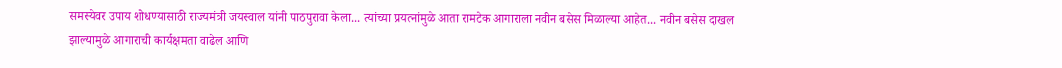समस्येवर उपाय शोधण्यासाठी राज्यमंत्री जयस्वाल यांनी पाठपुरावा केला... त्यांच्या प्रयत्नांमुळे आता रामटेक आगाराला नवीन बसेस मिळाल्या आहेत... नवीन बसेस दाखल झाल्यामुळे आगाराची कार्यक्षमता वाढेल आणि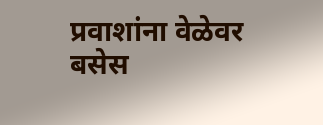प्रवाशांना वेळेवर बसेस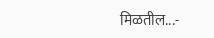मिळतील...-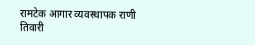रामटेक आगार व्यवस्थापक राणी तिवारी